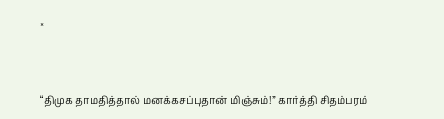×


“திமுக தாமதித்தால் மனக்கசப்புதான் மிஞ்சும்!” கார்த்தி சிதம்பரம்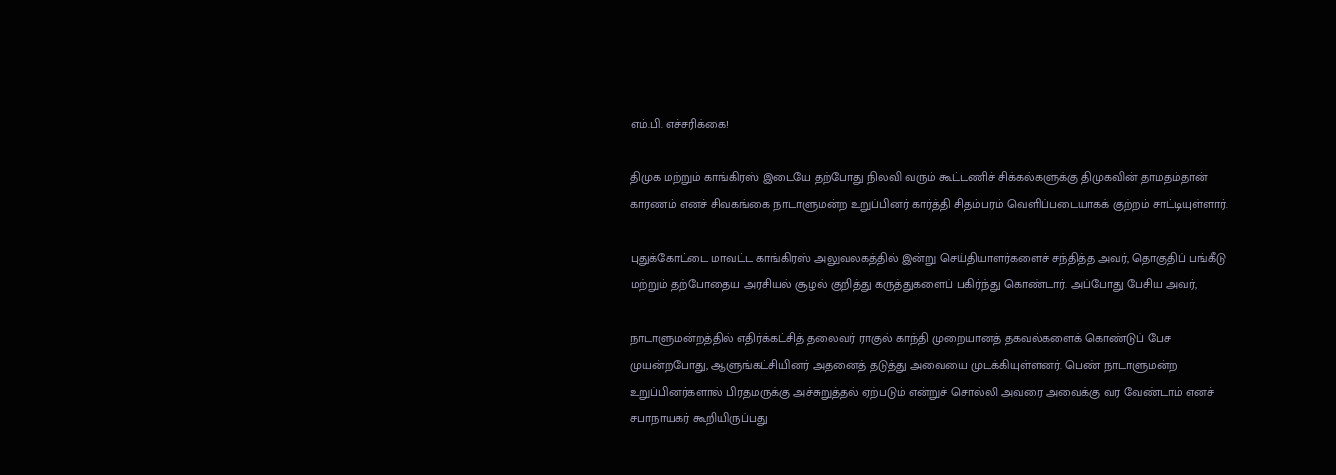எம்.பி. எச்சரிக்கை!

திமுக மற்றும் காங்கிரஸ் இடையே தற்போது நிலவி வரும் கூட்டணிச் சிக்கல்களுக்கு திமுகவின் தாமதம்தான் காரணம் எனச் சிவகங்கை நாடாளுமன்ற உறுப்பினர் கார்த்தி சிதம்பரம் வெளிப்படையாகக் குற்றம் சாட்டியுள்ளார்.

புதுக்கோட்டை மாவட்ட காங்கிரஸ் அலுவலகத்தில் இன்று செய்தியாளர்களைச் சந்தித்த அவர், தொகுதிப் பங்கீடு மற்றும் தற்போதைய அரசியல் சூழல் குறித்து கருத்துகளைப் பகிர்ந்து கொண்டார். அப்போது பேசிய அவர்,

நாடாளுமன்றத்தில் எதிர்க்கட்சித் தலைவர் ராகுல் காந்தி முறையானத் தகவல்களைக் கொண்டுப் பேச முயன்றபோது, ஆளுங்கட்சியினர் அதனைத் தடுத்து அவையை முடக்கியுள்ளனர். பெண் நாடாளுமன்ற உறுப்பினர்களால் பிரதமருக்கு அச்சுறுத்தல் ஏற்படும் என்றுச் சொல்லி அவரை அவைக்கு வர வேண்டாம் எனச் சபாநாயகர் கூறியிருப்பது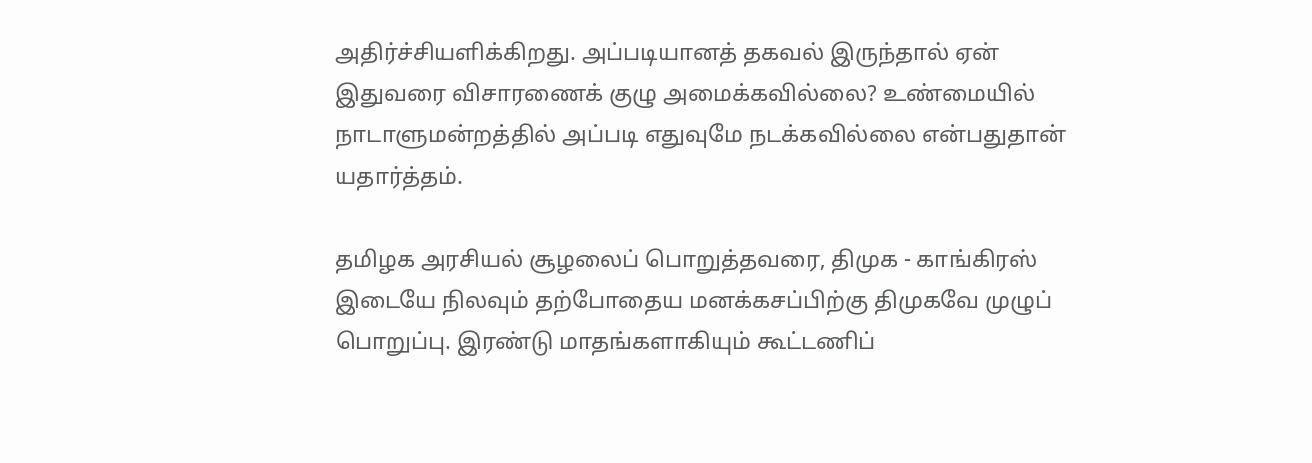அதிர்ச்சியளிக்கிறது. அப்படியானத் தகவல் இருந்தால் ஏன் இதுவரை விசாரணைக் குழு அமைக்கவில்லை? உண்மையில் நாடாளுமன்றத்தில் அப்படி எதுவுமே நடக்கவில்லை என்பதுதான் யதார்த்தம்.

தமிழக அரசியல் சூழலைப் பொறுத்தவரை, திமுக - காங்கிரஸ் இடையே நிலவும் தற்போதைய மனக்கசப்பிற்கு திமுகவே முழுப் பொறுப்பு. இரண்டு மாதங்களாகியும் கூட்டணிப்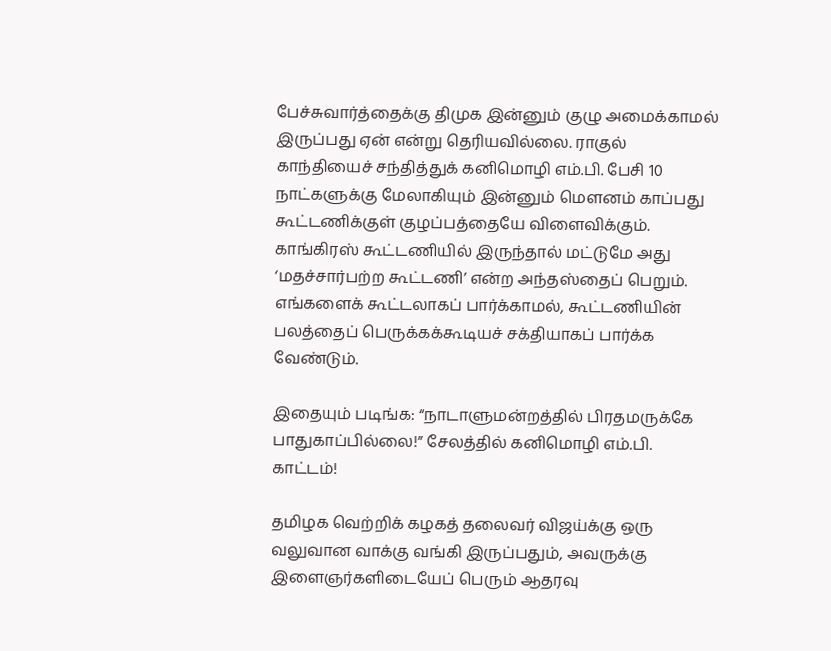பேச்சுவார்த்தைக்கு திமுக இன்னும் குழு அமைக்காமல் இருப்பது ஏன் என்று தெரியவில்லை. ராகுல் காந்தியைச் சந்தித்துக் கனிமொழி எம்.பி. பேசி 10 நாட்களுக்கு மேலாகியும் இன்னும் மௌனம் காப்பது கூட்டணிக்குள் குழப்பத்தையே விளைவிக்கும். காங்கிரஸ் கூட்டணியில் இருந்தால் மட்டுமே அது ‘மதச்சார்பற்ற கூட்டணி’ என்ற அந்தஸ்தைப் பெறும். எங்களைக் கூட்டலாகப் பார்க்காமல், கூட்டணியின் பலத்தைப் பெருக்கக்கூடியச் சக்தியாகப் பார்க்க வேண்டும்.

இதையும் படிங்க: “நாடாளுமன்றத்தில் பிரதமருக்கே பாதுகாப்பில்லை!” சேலத்தில் கனிமொழி எம்.பி. காட்டம்!

தமிழக வெற்றிக் கழகத் தலைவர் விஜய்க்கு ஒரு வலுவான வாக்கு வங்கி இருப்பதும், அவருக்கு இளைஞர்களிடையேப் பெரும் ஆதரவு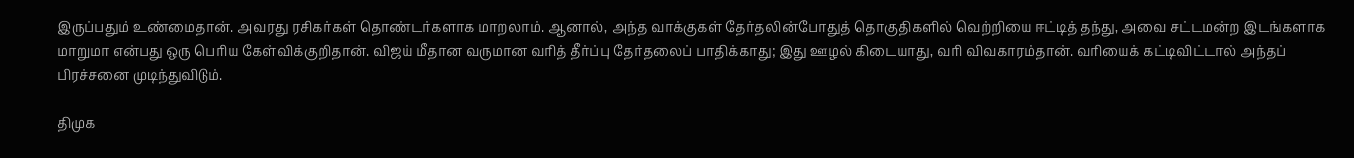இருப்பதும் உண்மைதான். அவரது ரசிகர்கள் தொண்டர்களாக மாறலாம். ஆனால், அந்த வாக்குகள் தேர்தலின்போதுத் தொகுதிகளில் வெற்றியை ஈட்டித் தந்து, அவை சட்டமன்ற இடங்களாக  மாறுமா என்பது ஒரு பெரிய கேள்விக்குறிதான். விஜய் மீதான வருமான வரித் தீர்ப்பு தேர்தலைப் பாதிக்காது; இது ஊழல் கிடையாது, வரி விவகாரம்தான். வரியைக் கட்டிவிட்டால் அந்தப் பிரச்சனை முடிந்துவிடும்.

திமுக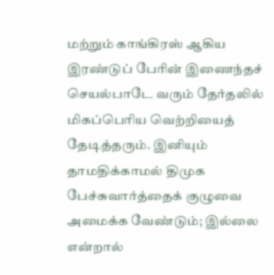மற்றும் காங்கிரஸ் ஆகிய இரண்டுப் பேரின் இணைந்தச் செயல்பாடே வரும் தேர்தலில் மிகப்பெரிய வெற்றியைத் தேடித்தரும். இனியும் தாமதிக்காமல் திமுக பேச்சுவார்த்தைக் குழுவை அமைக்க வேண்டும்; இல்லை என்றால்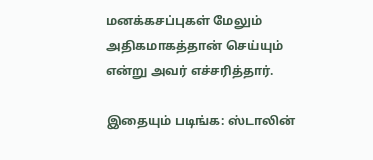மனக்கசப்புகள் மேலும் அதிகமாகத்தான் செய்யும் என்று அவர் எச்சரித்தார்.

இதையும் படிங்க: ஸ்டாலின்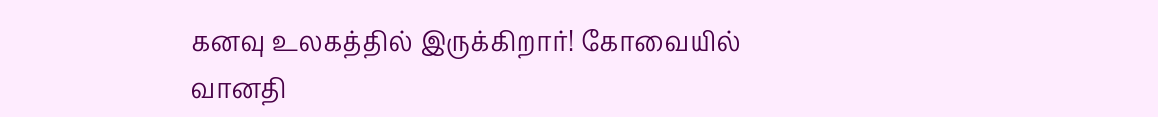கனவு உலகத்தில் இருக்கிறார்! கோவையில் வானதி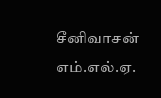சீனிவாசன் எம்.எல்.ஏ.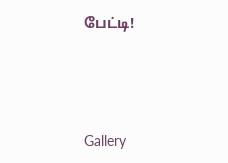பேட்டி!




Gallery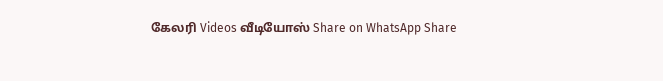கேலரி Videos வீடியோஸ் Share on WhatsApp Share